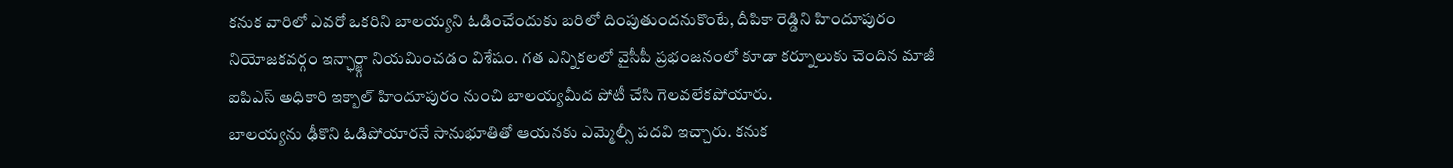కనుక వారిలో ఎవరో ఒకరిని బాలయ్యని ఓడించేందుకు బరిలో దింపుతుందనుకొంటే, దీపికా రెడ్డిని హిందూపురం నియోజకవర్గం ఇన్ఛార్జ్గా నియమించడం విశేషం. గత ఎన్నికలలో వైసీపీ ప్రభంజనంలో కూడా కర్నూలుకు చెందిన మాజీ ఐపిఎస్ అధికారి ఇక్బాల్ హిందూపురం నుంచి బాలయ్యమీద పోటీ చేసి గెలవలేకపోయారు.
బాలయ్యను ఢీకొని ఓడిపోయారనే సానుభూతితో ఆయనకు ఎమ్మెల్సీ పదవి ఇచ్చారు. కనుక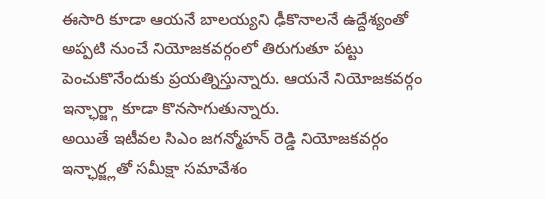ఈసారి కూడా ఆయనే బాలయ్యని ఢీకొనాలనే ఉద్దేశ్యంతో అప్పటి నుంచే నియోజకవర్గంలో తిరుగుతూ పట్టు పెంచుకొనేందుకు ప్రయత్నిస్తున్నారు. ఆయనే నియోజకవర్గం ఇన్ఛార్జ్గా కూడా కొనసాగుతున్నారు.
అయితే ఇటీవల సిఎం జగన్మోహన్ రెడ్డి నియోజకవర్గం ఇన్ఛార్జ్లతో సమీక్షా సమావేశం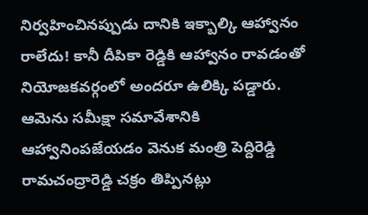నిర్వహించినప్పుడు దానికి ఇక్బాల్కి ఆహ్వానం రాలేదు! కానీ దీపికా రెడ్డికి ఆహ్వానం రావడంతో నియోజకవర్గంలో అందరూ ఉలిక్కి పడ్డారు.
ఆమెను సమీక్షా సమావేశానికి ఆహ్వానింపజేయడం వెనుక మంత్రి పెద్దిరెడ్డి రామచంద్రారెడ్డి చక్రం తిప్పినట్లు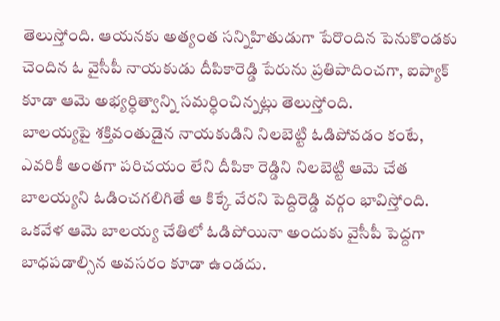తెలుస్తోంది. ఆయనకు అత్యంత సన్నిహితుడుగా పేరొందిన పెనుకొండకు చెందిన ఓ వైసీపీ నాయకుడు దీపికారెడ్డి పేరును ప్రతిపాదించగా, ఐప్యాక్ కూడా ఆమె అభ్యర్ధిత్వాన్ని సమర్ధించిన్నట్లు తెలుస్తోంది.
బాలయ్యపై శక్తివంతుడైన నాయకుడిని నిలబెట్టి ఓడిపోవడం కంటే, ఎవరికీ అంతగా పరిచయం లేని దీపికా రెడ్డిని నిలబెట్టి ఆమె చేత బాలయ్యని ఓడించగలిగితే ఆ కిక్కే వేరని పెద్దిరెడ్డి వర్గం భావిస్తోంది. ఒకవేళ ఆమె బాలయ్య చేతిలో ఓడిపోయినా అందుకు వైసీపీ పెద్దగా బాధపడాల్సిన అవసరం కూడా ఉండదు.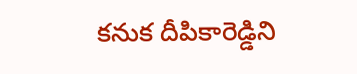కనుక దీపికారెడ్డిని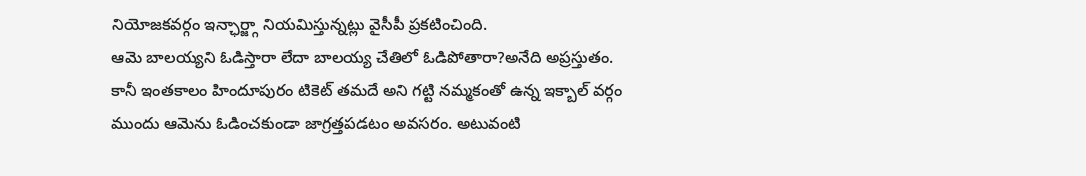నియోజకవర్గం ఇన్ఛార్జ్గా నియమిస్తున్నట్లు వైసీపీ ప్రకటించింది.
ఆమె బాలయ్యని ఓడిస్తారా లేదా బాలయ్య చేతిలో ఓడిపోతారా?అనేది అప్రస్తుతం. కానీ ఇంతకాలం హిందూపురం టికెట్ తమదే అని గట్టి నమ్మకంతో ఉన్న ఇక్బాల్ వర్గం ముందు ఆమెను ఓడించకుండా జాగ్రత్తపడటం అవసరం. అటువంటి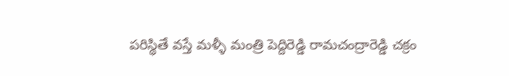పరిస్థితే వస్తే మళ్ళీ మంత్రి పెద్దిరెడ్డి రామచంద్రారెడ్డి చక్రం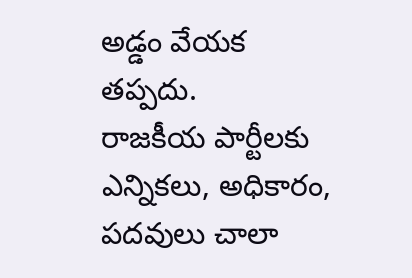అడ్డం వేయక తప్పదు.
రాజకీయ పార్టీలకు ఎన్నికలు, అధికారం, పదవులు చాలా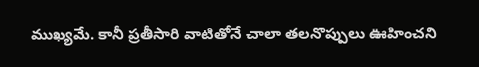ముఖ్యమే. కానీ ప్రతీసారి వాటితోనే చాలా తలనొప్పులు ఊహించని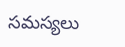సమస్యలు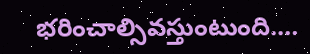భరించాల్సివస్తుంటుంది.…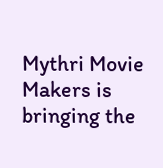Mythri Movie Makers is bringing the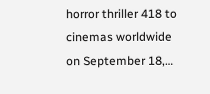horror thriller 418 to cinemas worldwide on September 18,…